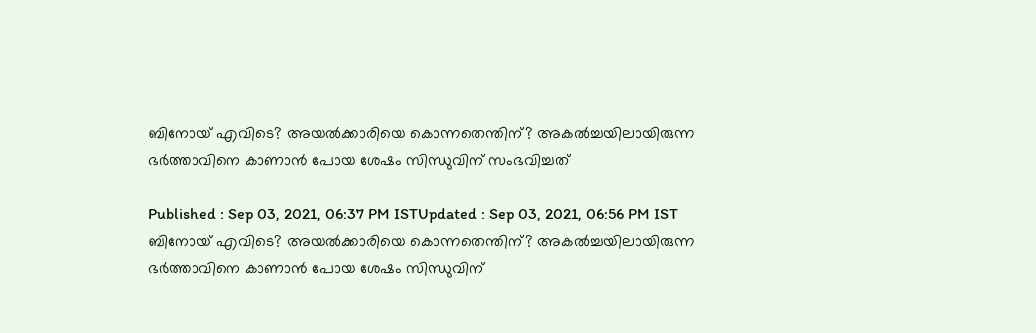ബിനോയ് എവിടെ? അയൽക്കാരിയെ കൊന്നതെന്തിന്? അകൽച്ചയിലായിരുന്ന ഭ‍ർത്താവിനെ കാണാൻ പോയ ശേഷം സിന്ധുവിന് സംഭവിച്ചത്

Published : Sep 03, 2021, 06:37 PM ISTUpdated : Sep 03, 2021, 06:56 PM IST
ബിനോയ് എവിടെ? അയൽക്കാരിയെ കൊന്നതെന്തിന്? അകൽച്ചയിലായിരുന്ന ഭ‍ർത്താവിനെ കാണാൻ പോയ ശേഷം സിന്ധുവിന്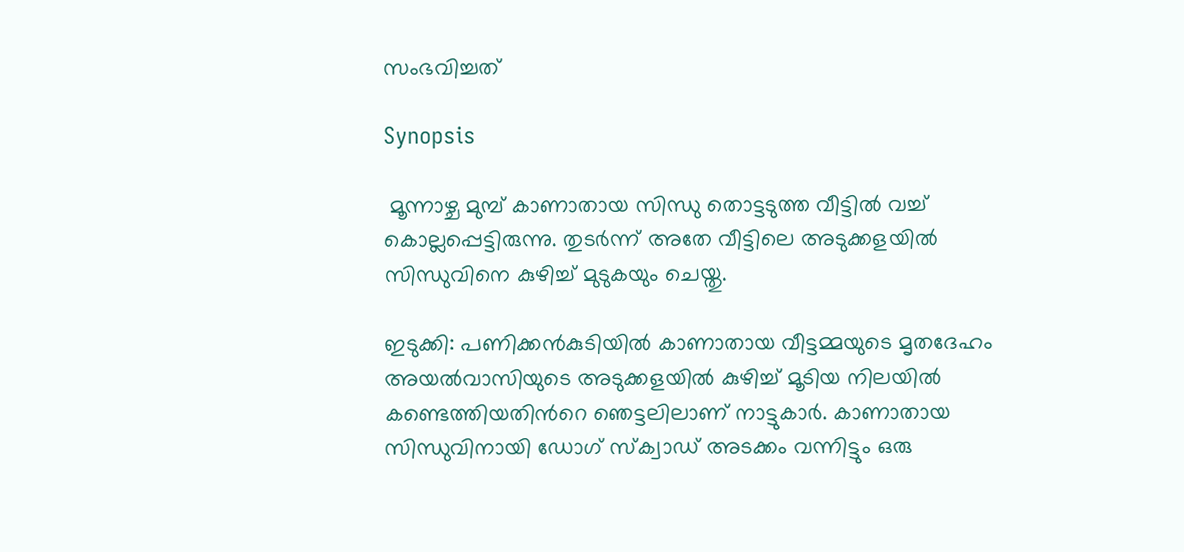സംഭവിച്ചത്

Synopsis

 മൂന്നാഴ്ച മുമ്പ് കാണാതായ സിന്ധു തൊട്ടടുത്ത വീട്ടില്‍ വച്ച് കൊല്ലപ്പെട്ടിരുന്നു. തുടര്‍ന്ന് അതേ വീട്ടിലെ അടുക്കളയില്‍ സിന്ധുവിനെ കുഴിച്ച് മുടുകയും ചെയ്തു.

ഇടുക്കി: പണിക്കൻകുടിയിൽ കാണാതായ വീട്ടമ്മയുടെ മൃതദേഹം അയൽവാസിയുടെ അടുക്കളയിൽ കുഴിച്ച് മൂടിയ നിലയില്‍ കണ്ടെത്തിയതിന്‍റെ ഞെട്ടലിലാണ് നാട്ടുകാര്‍. കാണാതായ സിന്ധുവിനായി ഡോഗ് സ്ക്വാഡ് അടക്കം വന്നിട്ടും ഒരു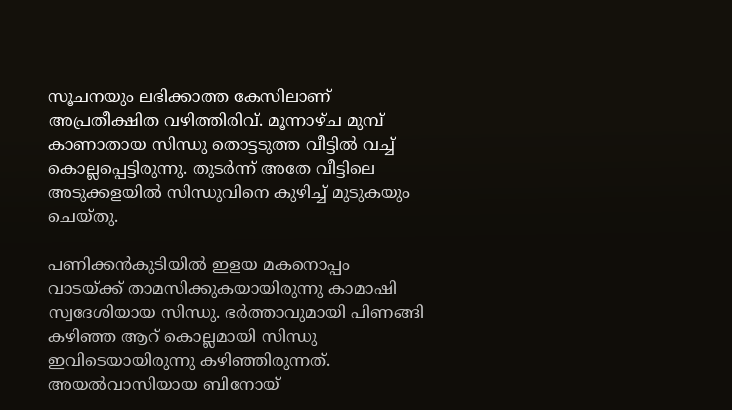സൂചനയും ലഭിക്കാത്ത കേസിലാണ് അപ്രതീക്ഷിത വഴിത്തിരിവ്. മൂന്നാഴ്ച മുമ്പ് കാണാതായ സിന്ധു തൊട്ടടുത്ത വീട്ടില്‍ വച്ച് കൊല്ലപ്പെട്ടിരുന്നു. തുടര്‍ന്ന് അതേ വീട്ടിലെ അടുക്കളയില്‍ സിന്ധുവിനെ കുഴിച്ച് മുടുകയും ചെയ്തു.

പണിക്കൻകുടിയിൽ ഇളയ മകനൊപ്പം വാടയ്ക്ക് താമസിക്കുകയായിരുന്നു കാമാഷി സ്വദേശിയായ സിന്ധു. ഭര്‍ത്താവുമായി പിണങ്ങി കഴിഞ്ഞ ആറ് കൊല്ലമായി സിന്ധു ഇവിടെയായിരുന്നു കഴിഞ്ഞിരുന്നത്. അയല്‍വാസിയായ ബിനോയ്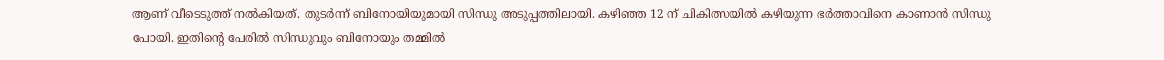ആണ് വീടെടുത്ത് നൽകിയത്. തുടര്‍ന്ന് ബിനോയിയുമായി സിന്ധു അടുപ്പത്തിലായി. കഴിഞ്ഞ 12 ന് ചികിത്സയിൽ കഴിയുന്ന ഭര്‍ത്താവിനെ കാണാൻ സിന്ധു പോയി. ഇതിന്‍റെ പേരില്‍ സിന്ധുവും ബിനോയും തമ്മിൽ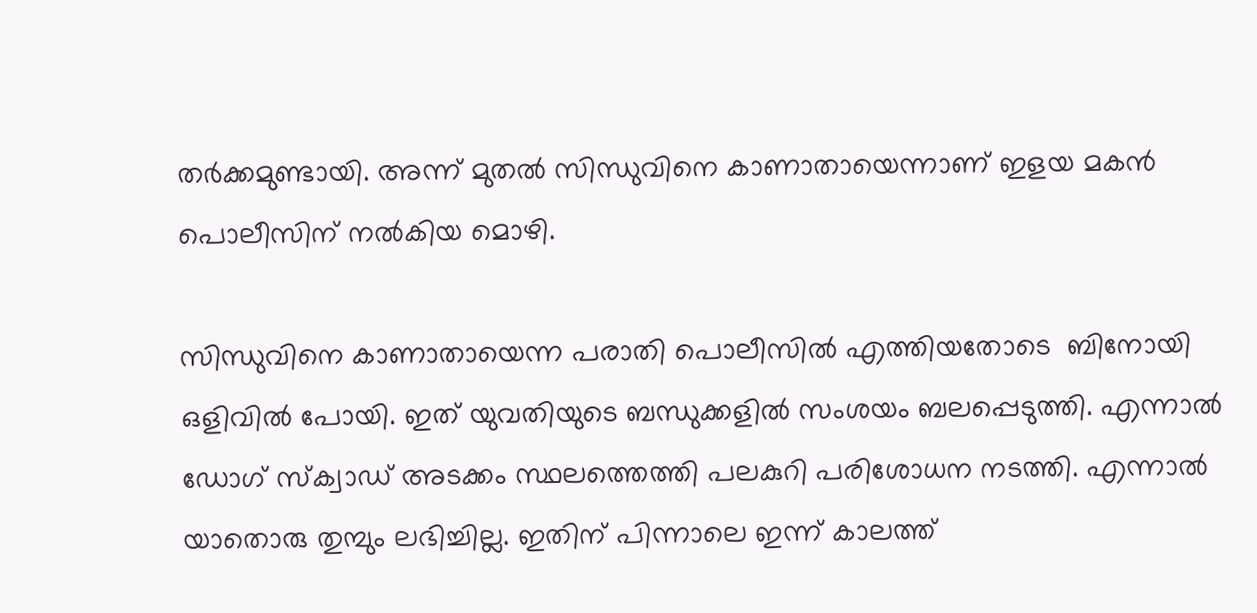തര്‍ക്കമുണ്ടായി. അന്ന് മുതൽ സിന്ധുവിനെ കാണാതായെന്നാണ് ഇളയ മകന്‍ പൊലീസിന് നല്‍കിയ മൊഴി.

സിന്ധുവിനെ കാണാതായെന്ന പരാതി പൊലീസില്‍ എത്തിയതോടെ  ബിനോയി ഒളിവില്‍ പോയി. ഇത് യുവതിയുടെ ബന്ധുക്കളില്‍ സംശയം ബലപ്പെടുത്തി. എന്നാല്‍ ഡോഗ് സ്ക്വാഡ് അടക്കം സ്ഥലത്തെത്തി പലകുറി പരിശോധന നടത്തി. എന്നാല്‍ യാതൊരു തുമ്പും ലഭിച്ചില്ല. ഇതിന് പിന്നാലെ ഇന്ന് കാലത്ത്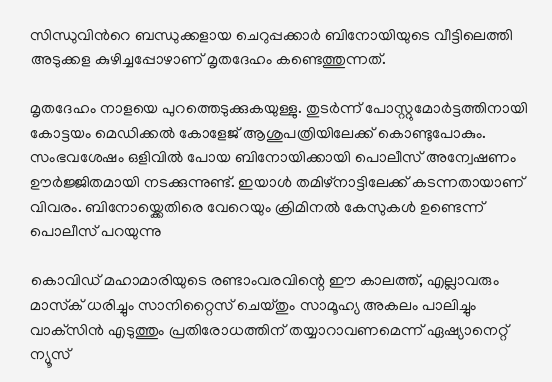സിന്ധുവിന്‍റെ ബന്ധുക്കളായ ചെറുപ്പക്കാര്‍ ബിനോയിയുടെ വീട്ടിലെത്തി അടുക്കള കുഴിച്ചപ്പോഴാണ് മൃതദേഹം കണ്ടെത്തുന്നത്.

മൃതദേഹം നാളയെ പുറത്തെടുക്കുകയുള്ളു. തുടര്‍ന്ന് പോസ്റ്റുമോര്‍ട്ടത്തിനായി കോട്ടയം മെഡിക്കൽ കോളേജ് ആശുപത്രിയിലേക്ക് കൊണ്ടുപോകും. സംഭവശേഷം ഒളിവിൽ പോയ ബിനോയിക്കായി പൊലീസ് അന്വേഷണം ഊര്‍ജ്ജിതമായി നടക്കുന്നുണ്ട്. ഇയാൾ തമിഴ്നാട്ടിലേക്ക് കടന്നതായാണ് വിവരം. ബിനോയ്ക്കെതിരെ വേറെയും ക്രിമിനൽ കേസുകൾ ഉണ്ടെന്ന് പൊലീസ് പറയുന്നു

കൊവിഡ് മഹാമാരിയുടെ രണ്ടാംവരവിന്റെ ഈ കാലത്ത്, എല്ലാവരും മാസ്‌ക് ധരിച്ചും സാനിറ്റൈസ് ചെയ്തും സാമൂഹ്യ അകലം പാലിച്ചും വാക്‌സിന്‍ എടുത്തും പ്രതിരോധത്തിന് തയ്യാറാവണമെന്ന് ഏഷ്യാനെറ്റ് ന്യൂസ്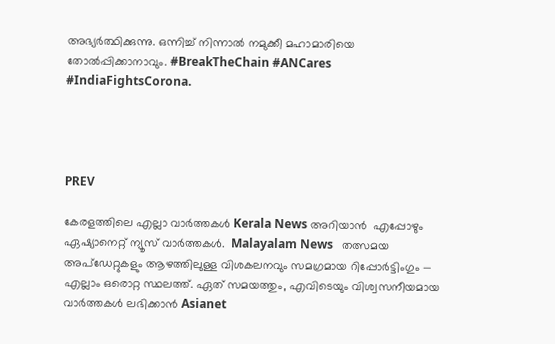അഭ്യര്‍ത്ഥിക്കുന്നു. ഒന്നിച്ച് നിന്നാല്‍ നമുക്കീ മഹാമാരിയെ തോല്‍പ്പിക്കാനാവും. #BreakTheChain #ANCares #IndiaFightsCorona.




PREV

കേരളത്തിലെ എല്ലാ വാർത്തകൾ Kerala News അറിയാൻ  എപ്പോഴും ഏഷ്യാനെറ്റ് ന്യൂസ് വാർത്തകൾ.  Malayalam News   തത്സമയ അപ്‌ഡേറ്റുകളും ആഴത്തിലുള്ള വിശകലനവും സമഗ്രമായ റിപ്പോർട്ടിംഗും — എല്ലാം ഒരൊറ്റ സ്ഥലത്ത്. ഏത് സമയത്തും, എവിടെയും വിശ്വസനീയമായ വാർത്തകൾ ലഭിക്കാൻ Asianet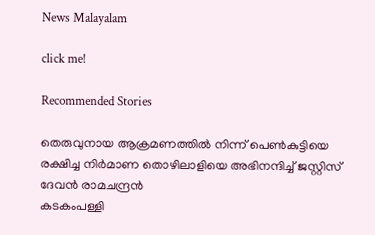News Malayalam

click me!

Recommended Stories

തെരുവുനായ ആക്രമണത്തിൽ നിന്ന് പെണ്‍കുട്ടിയെ രക്ഷിച്ച നിര്‍മാണ തൊഴിലാളിയെ അഭിനന്ദിച്ച് ജസ്റ്റിസ് ദേവൻ രാമചന്ദ്രൻ
കടകംപള്ളി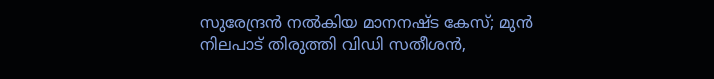സുരേന്ദ്രൻ നൽകിയ മാനനഷ്ട കേസ്; മുൻ നിലപാട് തിരുത്തി വിഡി സതീശൻ,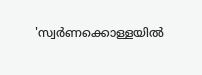'സ്വര്‍ണക്കൊള്ളയിൽ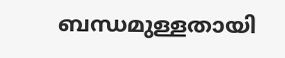ബന്ധമുള്ളതായി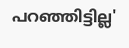പറഞ്ഞിട്ടില്ല'